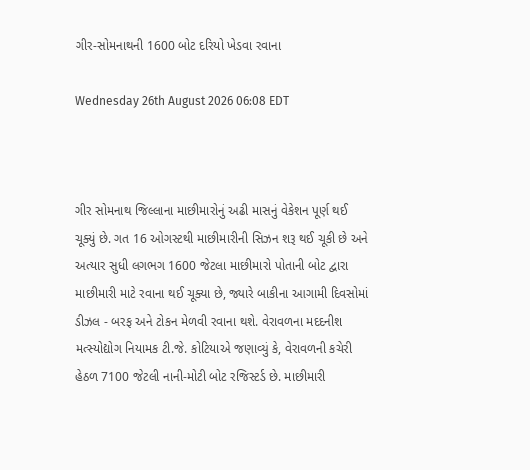ગીર-સોમનાથની 1600 બોટ દરિયો ખેડવા રવાના

Wednesday 26th August 2026 06:08 EDT



ગીર સોમનાથ જિલ્લાના માછીમારોનું અઢી માસનું વેકેશન પૂર્ણ થઈ ચૂક્યું છે. ગત 16 ઓગસ્ટથી માછીમારીની સિઝન શરૂ થઈ ચૂકી છે અને અત્યાર સુધી લગભગ 1600 જેટલા માછીમારો પોતાની બોટ દ્વારા માછીમારી માટે રવાના થઈ ચૂક્યા છે, જ્યારે બાકીના આગામી દિવસોમાં ડીઝલ - બરફ અને ટોકન મેળવી રવાના થશે. વેરાવળના મદદનીશ મત્સ્યોદ્યોગ નિયામક ટી.જે. કોટિયાએ જણાવ્યું કે, વેરાવળની કચેરી હેઠળ 7100 જેટલી નાની-મોટી બોટ રજિસ્ટર્ડ છે. માછીમારી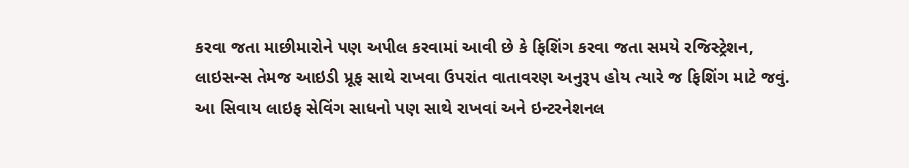કરવા જતા માછીમારોને પણ અપીલ કરવામાં આવી છે કે ફિશિંગ કરવા જતા સમયે રજિસ્ટ્રેશન, લાઇસન્સ તેમજ આઇડી પ્રૂફ સાથે રાખવા ઉપરાંત વાતાવરણ અનુરૂપ હોય ત્યારે જ ફિશિંગ માટે જવું. આ સિવાય લાઇફ સેવિંગ સાધનો પણ સાથે રાખવાં અને ઇન્ટરનેશનલ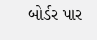બોર્ડર પાર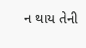ન થાય તેની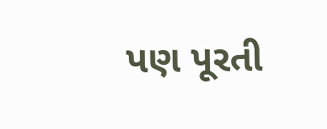પણ પૂરતી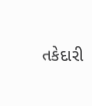તકેદારી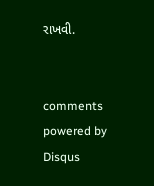રાખવી.


comments powered by Disqus